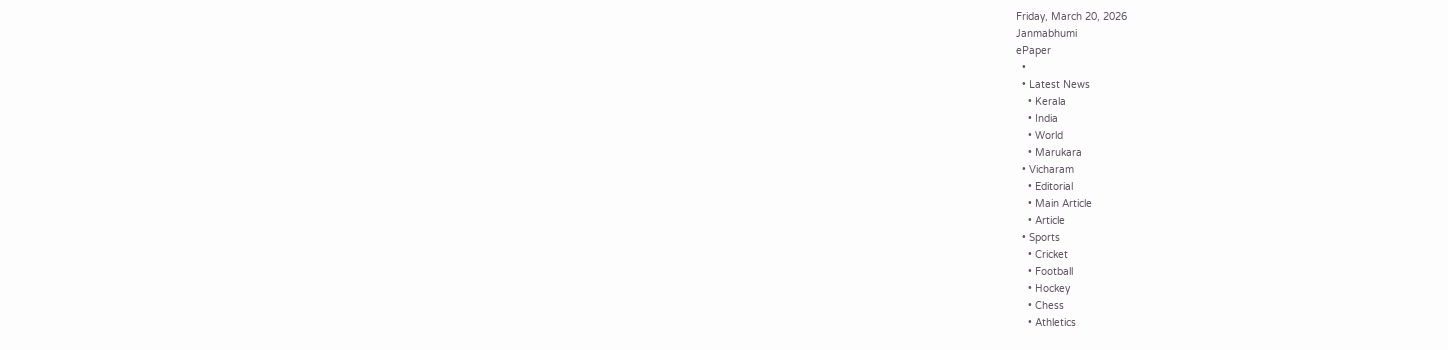Friday, March 20, 2026
Janmabhumi
ePaper
  •
  • Latest News
    • Kerala
    • India
    • World
    • Marukara
  • Vicharam
    • Editorial
    • Main Article
    • Article
  • Sports
    • Cricket
    • Football
    • Hockey
    • Chess
    • Athletics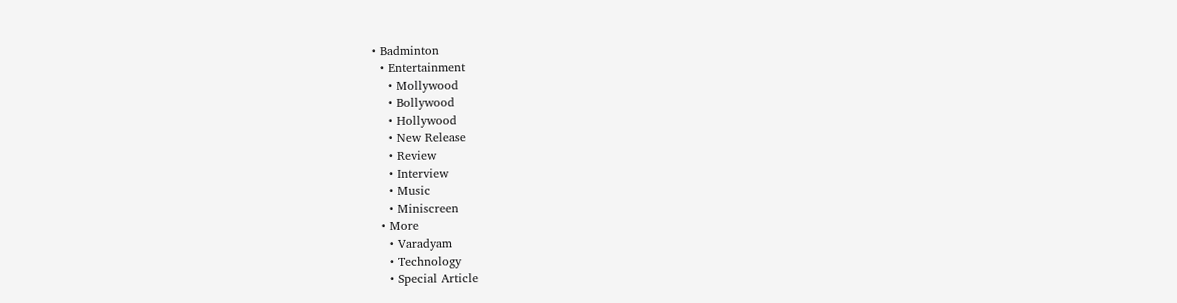• Badminton
  • Entertainment
    • Mollywood
    • Bollywood
    • Hollywood
    • New Release
    • Review
    • Interview
    • Music
    • Miniscreen
  • More
    • Varadyam
    • Technology
    • Special Article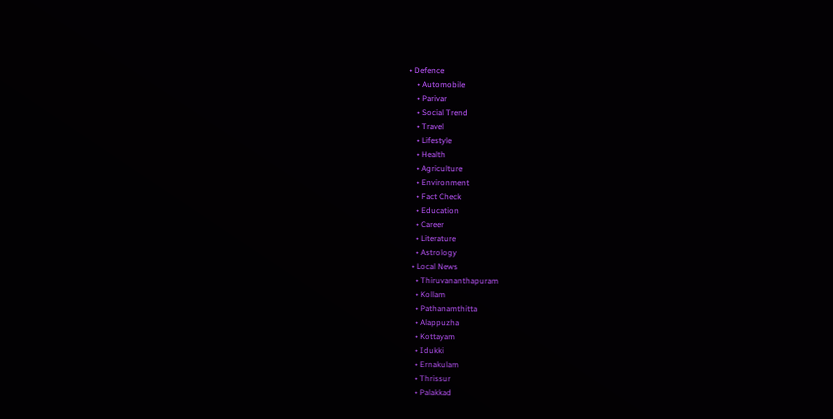• Defence
    • Automobile
    • Parivar
    • Social Trend
    • Travel
    • Lifestyle
    • Health
    • Agriculture
    • Environment
    • Fact Check
    • Education
    • Career
    • Literature
    • Astrology
  • Local News
    • Thiruvananthapuram
    • Kollam
    • Pathanamthitta
    • Alappuzha
    • Kottayam
    • Idukki
    • Ernakulam
    • Thrissur
    • Palakkad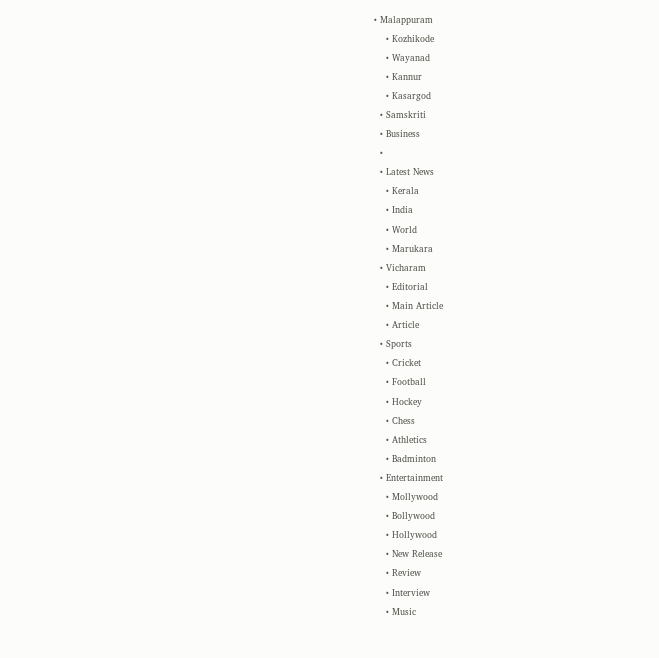• Malappuram
    • Kozhikode
    • Wayanad
    • Kannur
    • Kasargod
  • Samskriti
  • Business
  •
  • Latest News
    • Kerala
    • India
    • World
    • Marukara
  • Vicharam
    • Editorial
    • Main Article
    • Article
  • Sports
    • Cricket
    • Football
    • Hockey
    • Chess
    • Athletics
    • Badminton
  • Entertainment
    • Mollywood
    • Bollywood
    • Hollywood
    • New Release
    • Review
    • Interview
    • Music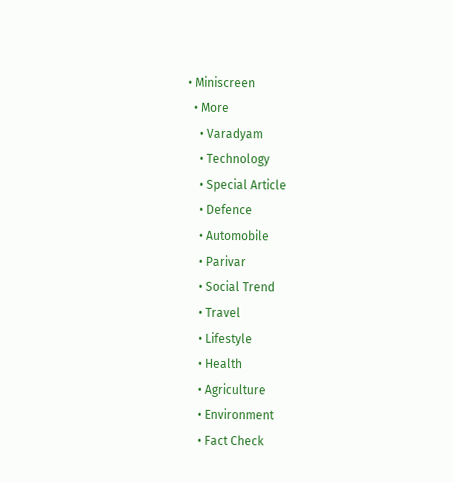• Miniscreen
  • More
    • Varadyam
    • Technology
    • Special Article
    • Defence
    • Automobile
    • Parivar
    • Social Trend
    • Travel
    • Lifestyle
    • Health
    • Agriculture
    • Environment
    • Fact Check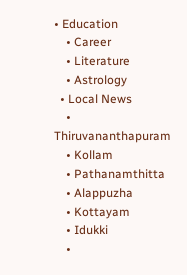• Education
    • Career
    • Literature
    • Astrology
  • Local News
    • Thiruvananthapuram
    • Kollam
    • Pathanamthitta
    • Alappuzha
    • Kottayam
    • Idukki
    •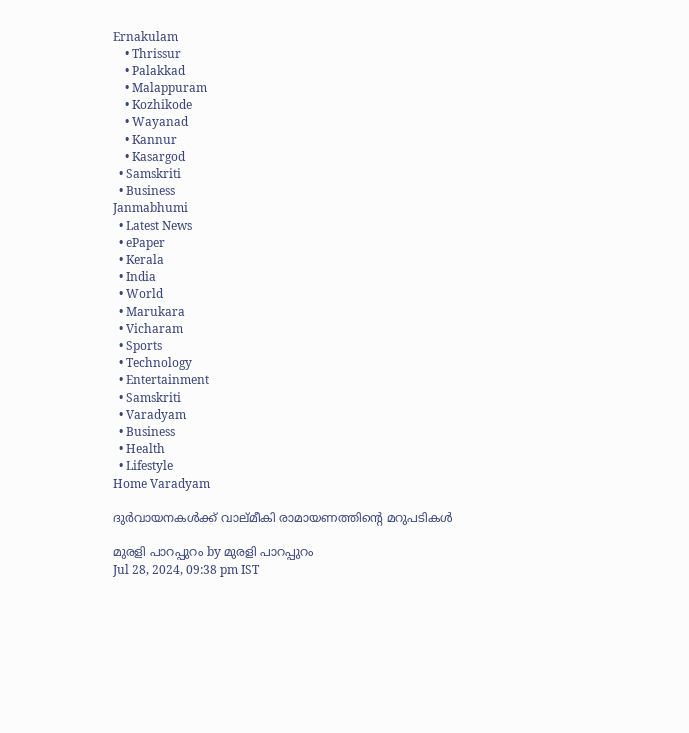Ernakulam
    • Thrissur
    • Palakkad
    • Malappuram
    • Kozhikode
    • Wayanad
    • Kannur
    • Kasargod
  • Samskriti
  • Business
Janmabhumi
  • Latest News
  • ePaper
  • Kerala
  • India
  • World
  • Marukara
  • Vicharam
  • Sports
  • Technology
  • Entertainment
  • Samskriti
  • Varadyam
  • Business
  • Health
  • Lifestyle
Home Varadyam

ദുര്‍വായനകള്‍ക്ക് വാല്മീകി രാമായണത്തിന്റെ മറുപടികള്‍

മുരളി പാറപ്പുറം by മുരളി പാറപ്പുറം
Jul 28, 2024, 09:38 pm IST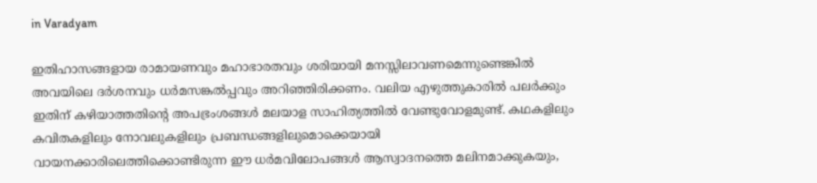in Varadyam

ഇതിഹാസങ്ങളായ രാമായണവും മഹാഭാരതവും ശരിയായി മനസ്സിലാവണമെന്നുണ്ടെങ്കില്‍ അവയിലെ ദര്‍ശനവും ധര്‍മസങ്കല്‍പ്പവും അറിഞ്ഞിരിക്കണം. വലിയ എഴുത്തുകാരില്‍ പലര്‍ക്കും ഇതിന് കഴിയാത്തതിന്റെ അപഭ്രംശങ്ങള്‍ മലയാള സാഹിത്യത്തില്‍ വേണ്ടുവോളമുണ്ട്. കഥകളിലും കവിതകളിലും നോവലുകളിലും പ്രബന്ധങ്ങളിലുമൊക്കെയായി വായനക്കാരിലെത്തിക്കൊണ്ടിരുന്ന ഈ ധര്‍മവിലോപങ്ങള്‍ ആസ്വാദനത്തെ മലിനമാക്കുകയും,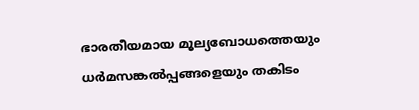ഭാരതീയമായ മൂല്യബോധത്തെയും ധര്‍മസങ്കല്‍പ്പങ്ങളെയും തകിടം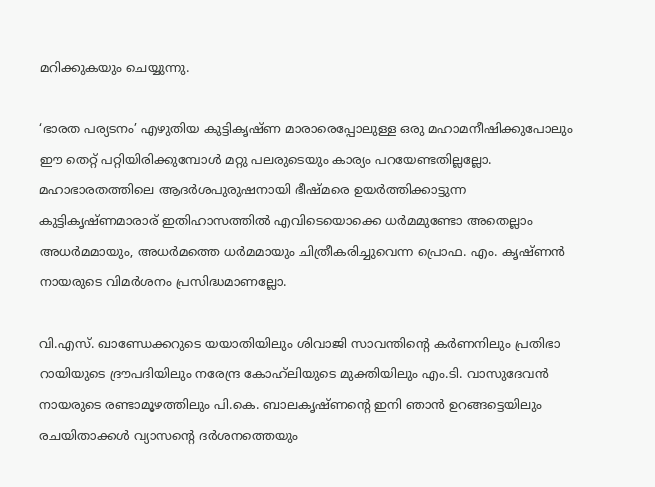മറിക്കുകയും ചെയ്യുന്നു.

‘ഭാരത പര്യടനം’ എഴുതിയ കുട്ടികൃഷ്ണ മാരാരെപ്പോലുള്ള ഒരു മഹാമനീഷിക്കുപോലും ഈ തെറ്റ് പറ്റിയിരിക്കുമ്പോള്‍ മറ്റു പലരുടെയും കാര്യം പറയേണ്ടതില്ലല്ലോ. മഹാഭാരതത്തിലെ ആദര്‍ശപുരുഷനായി ഭീഷ്മരെ ഉയര്‍ത്തിക്കാട്ടുന്ന കുട്ടികൃഷ്ണമാരാര് ഇതിഹാസത്തില്‍ എവിടെയൊക്കെ ധര്‍മമുണ്ടോ അതെല്ലാം അധര്‍മമായും, അധര്‍മത്തെ ധര്‍മമായും ചിത്രീകരിച്ചുവെന്ന പ്രൊഫ. എം. കൃഷ്ണന്‍ നായരുടെ വിമര്‍ശനം പ്രസിദ്ധമാണല്ലോ.

വി.എസ്. ഖാണ്ഡേക്കറുടെ യയാതിയിലും ശിവാജി സാവന്തിന്റെ കര്‍ണനിലും പ്രതിഭാ റായിയുടെ ദ്രൗപദിയിലും നരേന്ദ്ര കോഹ്‌ലിയുടെ മുക്തിയിലും എം.ടി. വാസുദേവന്‍ നായരുടെ രണ്ടാമൂഴത്തിലും പി.കെ. ബാലകൃഷ്ണന്റെ ഇനി ഞാന്‍ ഉറങ്ങട്ടെയിലും രചയിതാക്കള്‍ വ്യാസന്റെ ദര്‍ശനത്തെയും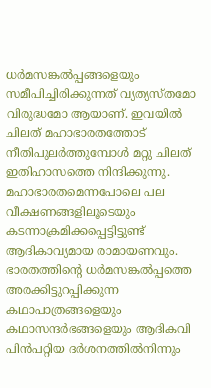ധര്‍മസങ്കല്‍പ്പങ്ങളെയും സമീപിച്ചിരിക്കുന്നത് വ്യത്യസ്തമോ വിരുദ്ധമോ ആയാണ്. ഇവയില്‍ ചിലത് മഹാഭാരതത്തോട് നീതിപുലര്‍ത്തുമ്പോള്‍ മറ്റു ചിലത് ഇതിഹാസത്തെ നിന്ദിക്കുന്നു.
മഹാഭാരതമെന്നപോലെ പല വീക്ഷണങ്ങളിലൂടെയും കടന്നാക്രമിക്കപ്പെട്ടിട്ടുണ്ട് ആദികാവ്യമായ രാമായണവും. ഭാരതത്തിന്റെ ധര്‍മസങ്കല്‍പ്പത്തെ അരക്കിട്ടുറപ്പിക്കുന്ന കഥാപാത്രങ്ങളെയും കഥാസന്ദര്‍ഭങ്ങളെയും ആദികവി പിന്‍പറ്റിയ ദര്‍ശനത്തില്‍നിന്നും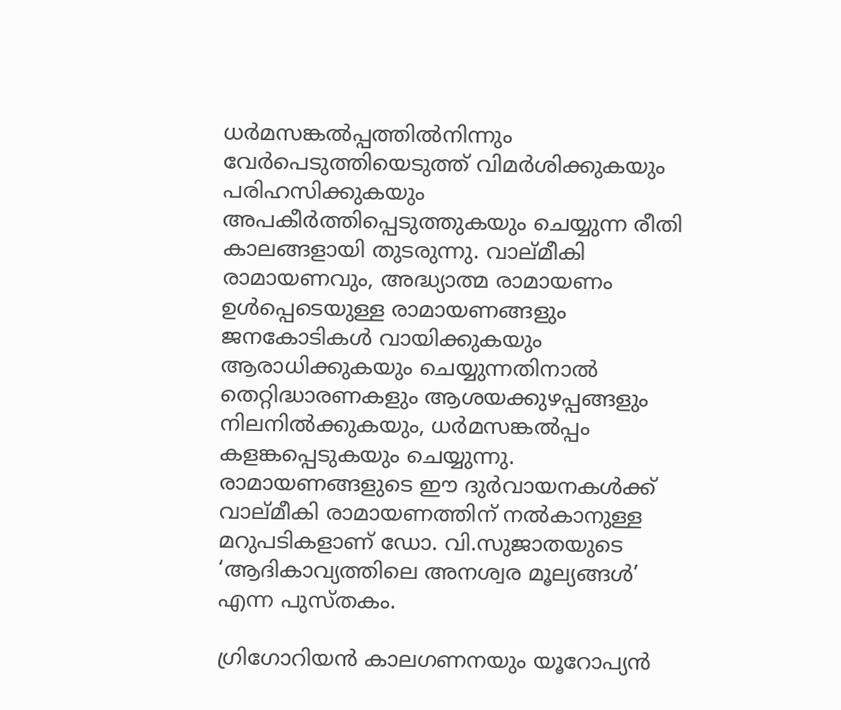ധര്‍മസങ്കല്‍പ്പത്തില്‍നിന്നും വേര്‍പെടുത്തിയെടുത്ത് വിമര്‍ശിക്കുകയും പരിഹസിക്കുകയും അപകീര്‍ത്തിപ്പെടുത്തുകയും ചെയ്യുന്ന രീതി കാലങ്ങളായി തുടരുന്നു. വാല്മീകി രാമായണവും, അദ്ധ്യാത്മ രാമായണം ഉള്‍പ്പെടെയുള്ള രാമായണങ്ങളും ജനകോടികള്‍ വായിക്കുകയും ആരാധിക്കുകയും ചെയ്യുന്നതിനാല്‍ തെറ്റിദ്ധാരണകളും ആശയക്കുഴപ്പങ്ങളും നിലനില്‍ക്കുകയും, ധര്‍മസങ്കല്‍പ്പം കളങ്കപ്പെടുകയും ചെയ്യുന്നു. രാമായണങ്ങളുടെ ഈ ദുര്‍വായനകള്‍ക്ക് വാല്മീകി രാമായണത്തിന് നല്‍കാനുള്ള മറുപടികളാണ് ഡോ. വി.സുജാതയുടെ ‘ആദികാവ്യത്തിലെ അനശ്വര മൂല്യങ്ങള്‍’ എന്ന പുസ്തകം.

ഗ്രിഗോറിയന്‍ കാലഗണനയും യൂറോപ്യന്‍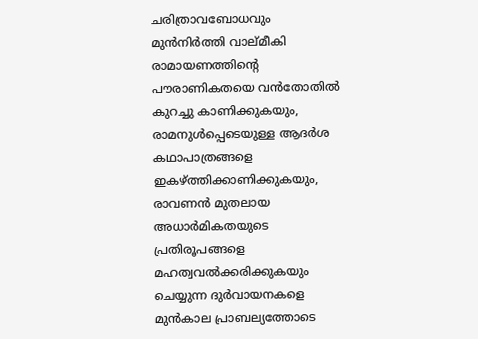ചരിത്രാവബോധവും മുന്‍നിര്‍ത്തി വാല്മീകി രാമായണത്തിന്റെ പൗരാണികതയെ വന്‍തോതില്‍ കുറച്ചു കാണിക്കുകയും, രാമനുള്‍പ്പെടെയുള്ള ആദര്‍ശ കഥാപാത്രങ്ങളെ ഇകഴ്‌ത്തിക്കാണിക്കുകയും, രാവണന്‍ മുതലായ അധാര്‍മികതയുടെ പ്രതിരൂപങ്ങളെ മഹത്വവല്‍ക്കരിക്കുകയും ചെയ്യുന്ന ദുര്‍വായനകളെ മുന്‍കാല പ്രാബല്യത്തോടെ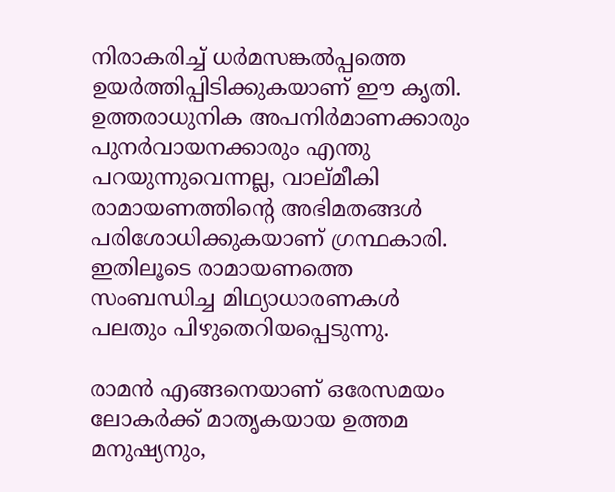നിരാകരിച്ച് ധര്‍മസങ്കല്‍പ്പത്തെ ഉയര്‍ത്തിപ്പിടിക്കുകയാണ് ഈ കൃതി. ഉത്തരാധുനിക അപനിര്‍മാണക്കാരും പുനര്‍വായനക്കാരും എന്തു പറയുന്നുവെന്നല്ല, വാല്മീകി രാമായണത്തിന്റെ അഭിമതങ്ങള്‍ പരിശോധിക്കുകയാണ് ഗ്രന്ഥകാരി. ഇതിലൂടെ രാമായണത്തെ സംബന്ധിച്ച മിഥ്യാധാരണകള്‍ പലതും പിഴുതെറിയപ്പെടുന്നു.

രാമന്‍ എങ്ങനെയാണ് ഒരേസമയം ലോകര്‍ക്ക് മാതൃകയായ ഉത്തമ മനുഷ്യനും,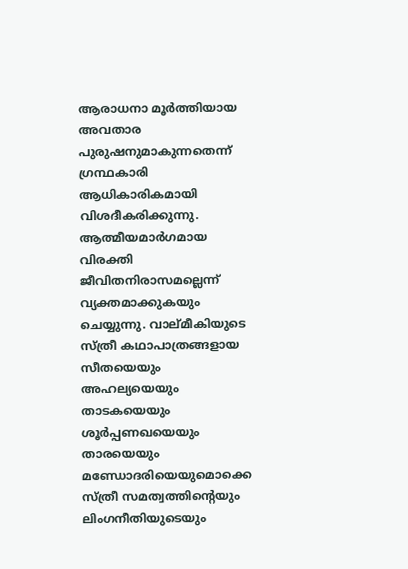ആരാധനാ മൂര്‍ത്തിയായ അവതാര പുരുഷനുമാകുന്നതെന്ന് ഗ്രന്ഥകാരി ആധികാരികമായി വിശദീകരിക്കുന്നു. ആത്മീയമാര്‍ഗമായ വിരക്തി ജീവിതനിരാസമല്ലെന്ന് വ്യക്തമാക്കുകയും ചെയ്യുന്നു. വാല്മീകിയുടെ സ്ത്രീ കഥാപാത്രങ്ങളായ സീതയെയും അഹല്യയെയും താടകയെയും ശൂര്‍പ്പണഖയെയും താരയെയും മണ്ഡോദരിയെയുമൊക്കെ സ്ത്രീ സമത്വത്തിന്റെയും ലിംഗനീതിയുടെയും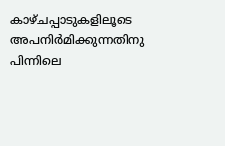കാഴ്ചപ്പാടുകളിലൂടെ അപനിര്‍മിക്കുന്നതിനു പിന്നിലെ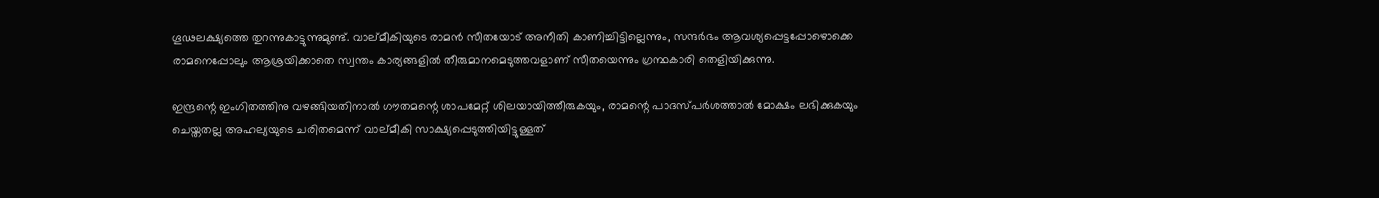ഗൂഢലക്ഷ്യത്തെ തുറന്നുകാട്ടുന്നുമുണ്ട്. വാല്മീകിയുടെ രാമന്‍ സീതയോട് അനീതി കാണിച്ചിട്ടില്ലെന്നും, സന്ദര്‍ഭം ആവശ്യപ്പെട്ടപ്പോഴൊക്കെ രാമനെപ്പോലും ആശ്രയിക്കാതെ സ്വന്തം കാര്യങ്ങളില്‍ തീരുമാനമെടുത്തവളാണ് സീതയെന്നും ഗ്രന്ഥകാരി തെളിയിക്കുന്നു.

ഇന്ദ്രന്റെ ഇംഗിതത്തിനു വഴങ്ങിയതിനാല്‍ ഗൗതമന്റെ ശാപമേറ്റ് ശിലയായിത്തീരുകയും, രാമന്റെ പാദസ്പര്‍ശത്താല്‍ മോക്ഷം ലഭിക്കുകയും ചെയ്തതല്ല അഹല്യയുടെ ചരിതമെന്ന് വാല്മീകി സാക്ഷ്യപ്പെടുത്തിയിട്ടുള്ളത്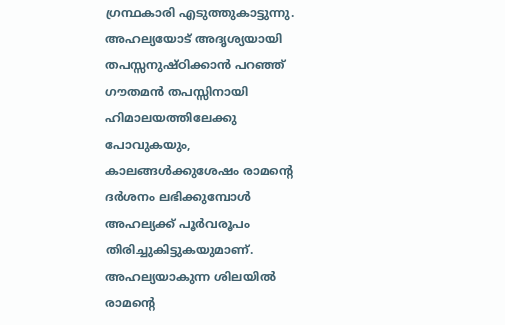ഗ്രന്ഥകാരി എടുത്തുകാട്ടുന്നു. അഹല്യയോട് അദൃശ്യയായി തപസ്സനുഷ്ഠിക്കാന്‍ പറഞ്ഞ് ഗൗതമന്‍ തപസ്സിനായി ഹിമാലയത്തിലേക്കു പോവുകയും, കാലങ്ങള്‍ക്കുശേഷം രാമന്റെ ദര്‍ശനം ലഭിക്കുമ്പോള്‍ അഹല്യക്ക് പൂര്‍വരൂപം തിരിച്ചുകിട്ടുകയുമാണ്. അഹല്യയാകുന്ന ശിലയില്‍ രാമന്റെ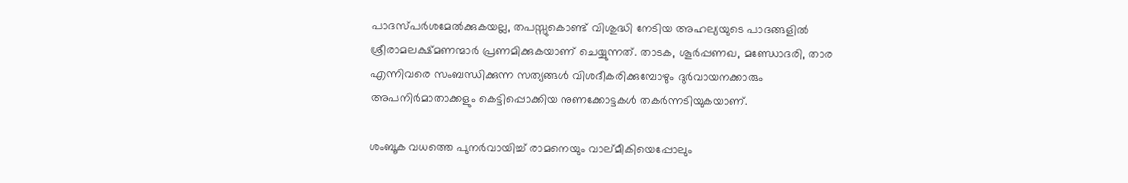പാദസ്പര്‍ശമേല്‍ക്കുകയല്ല, തപസ്സുകൊണ്ട് വിശുദ്ധി നേടിയ അഹല്യയുടെ പാദങ്ങളില്‍ ശ്രീരാമലക്ഷ്മണന്മാര്‍ പ്രണമിക്കുകയാണ് ചെയ്യുന്നത്. താടക, ശൂര്‍പ്പണഖ, മണ്ഡോദരി, താര എന്നിവരെ സംബന്ധിക്കുന്ന സത്യങ്ങള്‍ വിശദീകരിക്കുമ്പോഴും ദുര്‍വായനക്കാരും അപനിര്‍മാതാക്കളും കെട്ടിപ്പൊക്കിയ നുണക്കോട്ടകള്‍ തകര്‍ന്നടിയുകയാണ്.

ശംബൂക വധത്തെ പുനര്‍വായിച്ച് രാമനെയും വാല്മീകിയെപ്പോലും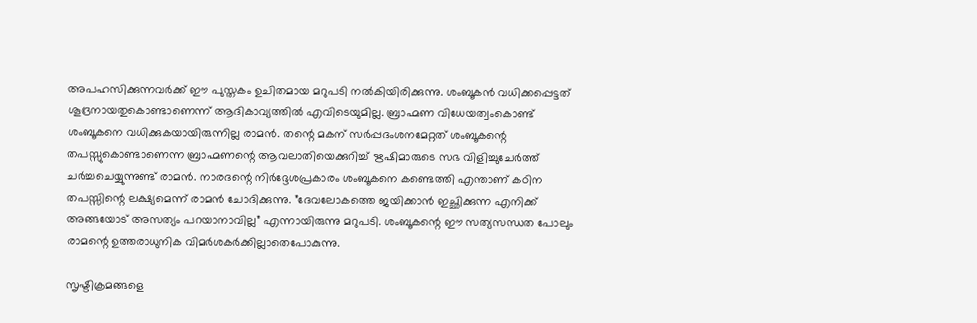അപഹസിക്കുന്നവര്‍ക്ക് ഈ പുസ്തകം ഉചിതമായ മറുപടി നല്‍കിയിരിക്കുന്നു. ശംബൂകന്‍ വധിക്കപ്പെട്ടത് ശൂദ്രനായതുകൊണ്ടാണെന്ന് ആദികാവ്യത്തില്‍ എവിടെയുമില്ല. ബ്രാഹ്മണ വിധേയത്വംകൊണ്ട് ശംബൂകനെ വധിക്കുകയായിരുന്നില്ല രാമന്‍. തന്റെ മകന് സര്‍പ്പദംശനമേറ്റത് ശംബൂകന്റെ തപസ്സുകൊണ്ടാണെന്ന ബ്രാഹ്മണന്റെ ആവലാതിയെക്കുറിച്ച് ഋഷിമാരുടെ സഭ വിളിച്ചുചേര്‍ത്ത് ചര്‍ച്ചചെയ്യുന്നുണ്ട് രാമന്‍. നാരദന്റെ നിര്‍ദ്ദേശപ്രകാരം ശംബൂകനെ കണ്ടെത്തി എന്താണ് കഠിന തപസ്സിന്റെ ലക്ഷ്യമെന്ന് രാമന്‍ ചോദിക്കുന്നു. ”ദേവലോകത്തെ ജയിക്കാന്‍ ഇച്ഛിക്കുന്ന എനിക്ക് അങ്ങയോട് അസത്യം പറയാനാവില്ല” എന്നായിരുന്നു മറുപടി. ശംബൂകന്റെ ഈ സത്യസന്ധത പോലും രാമന്റെ ഉത്തരാധുനിക വിമര്‍ശകര്‍ക്കില്ലാതെപോകുന്നു.

സൃഷ്ടിക്രമങ്ങളെ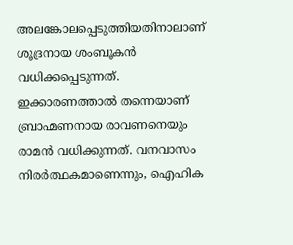അലങ്കോലപ്പെടുത്തിയതിനാലാണ് ശൂദ്രനായ ശംബൂകന്‍ വധിക്കപ്പെടുന്നത്. ഇക്കാരണത്താല്‍ തന്നെയാണ് ബ്രാഹ്മണനായ രാവണനെയും രാമന്‍ വധിക്കുന്നത്. വനവാസം നിരര്‍ത്ഥകമാണെന്നും, ഐഹിക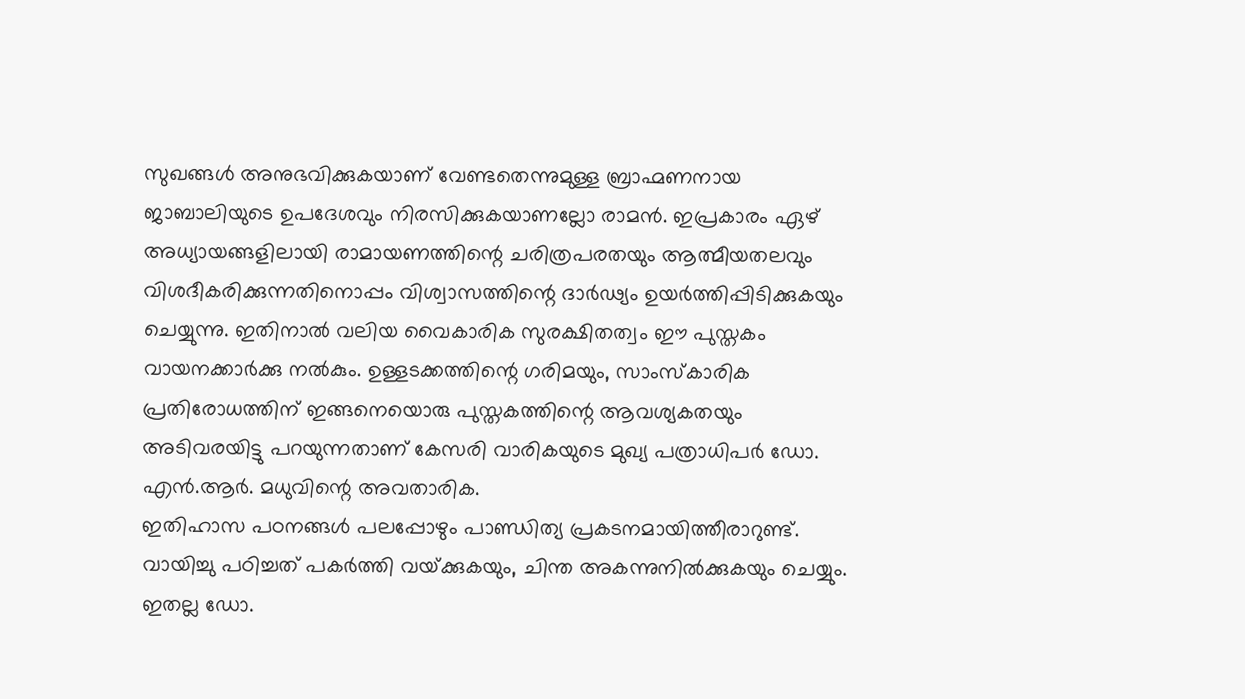സുഖങ്ങള്‍ അനുഭവിക്കുകയാണ് വേണ്ടതെന്നുമുള്ള ബ്രാഹ്മണനായ ജാബാലിയുടെ ഉപദേശവും നിരസിക്കുകയാണല്ലോ രാമന്‍. ഇപ്രകാരം ഏഴ് അധ്യായങ്ങളിലായി രാമായണത്തിന്റെ ചരിത്രപരതയും ആത്മീയതലവും വിശദീകരിക്കുന്നതിനൊപ്പം വിശ്വാസത്തിന്റെ ദാര്‍ഢ്യം ഉയര്‍ത്തിപ്പിടിക്കുകയും ചെയ്യുന്നു. ഇതിനാല്‍ വലിയ വൈകാരിക സുരക്ഷിതത്വം ഈ പുസ്തകം വായനക്കാര്‍ക്കു നല്‍കും. ഉള്ളടക്കത്തിന്റെ ഗരിമയും, സാംസ്‌കാരിക പ്രതിരോധത്തിന് ഇങ്ങനെയൊരു പുസ്തകത്തിന്റെ ആവശ്യകതയും അടിവരയിട്ടു പറയുന്നതാണ് കേസരി വാരികയുടെ മുഖ്യ പത്രാധിപര്‍ ഡോ. എന്‍.ആര്‍. മധുവിന്റെ അവതാരിക.
ഇതിഹാസ പഠനങ്ങള്‍ പലപ്പോഴും പാണ്ഡിത്യ പ്രകടനമായിത്തീരാറുണ്ട്. വായിച്ചു പഠിച്ചത് പകര്‍ത്തി വയ്‌ക്കുകയും, ചിന്ത അകന്നുനില്‍ക്കുകയും ചെയ്യും. ഇതല്ല ഡോ.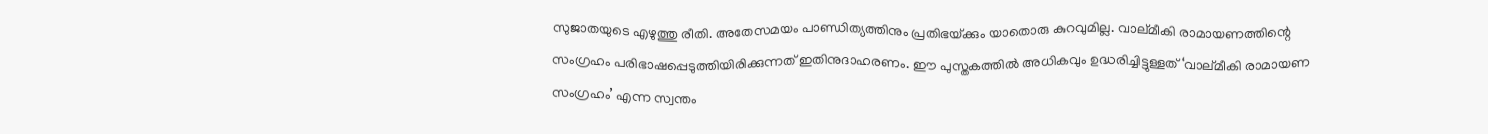സുജാതയുടെ എഴുത്തു രീതി. അതേസമയം പാണ്ഡിത്യത്തിനും പ്രതിഭയ്‌ക്കും യാതൊരു കുറവുമില്ല. വാല്മീകി രാമായണത്തിന്റെ സംഗ്രഹം പരിഭാഷപ്പെടുത്തിയിരിക്കുന്നത് ഇതിനുദാഹരണം. ഈ പുസ്തകത്തില്‍ അധികവും ഉദ്ധരിച്ചിട്ടുള്ളത് ‘വാല്മീകി രാമായണ സംഗ്രഹം’ എന്ന സ്വന്തം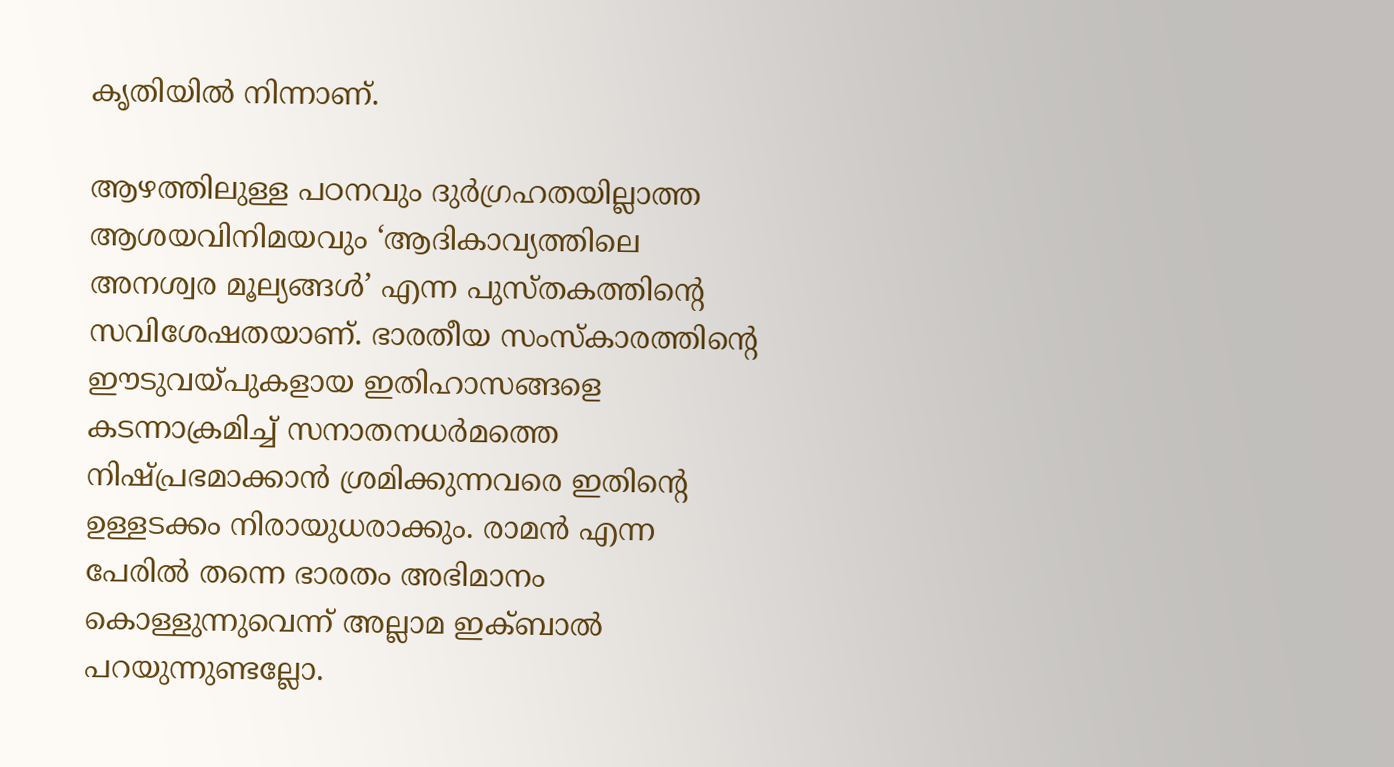കൃതിയില്‍ നിന്നാണ്.

ആഴത്തിലുള്ള പഠനവും ദുര്‍ഗ്രഹതയില്ലാത്ത ആശയവിനിമയവും ‘ആദികാവ്യത്തിലെ അനശ്വര മൂല്യങ്ങള്‍’ എന്ന പുസ്തകത്തിന്റെ സവിശേഷതയാണ്. ഭാരതീയ സംസ്‌കാരത്തിന്റെ ഈടുവയ്‌പുകളായ ഇതിഹാസങ്ങളെ കടന്നാക്രമിച്ച് സനാതനധര്‍മത്തെ നിഷ്പ്രഭമാക്കാന്‍ ശ്രമിക്കുന്നവരെ ഇതിന്റെ ഉള്ളടക്കം നിരായുധരാക്കും. രാമന്‍ എന്ന പേരില്‍ തന്നെ ഭാരതം അഭിമാനം കൊള്ളുന്നുവെന്ന് അല്ലാമ ഇക്ബാല്‍ പറയുന്നുണ്ടല്ലോ.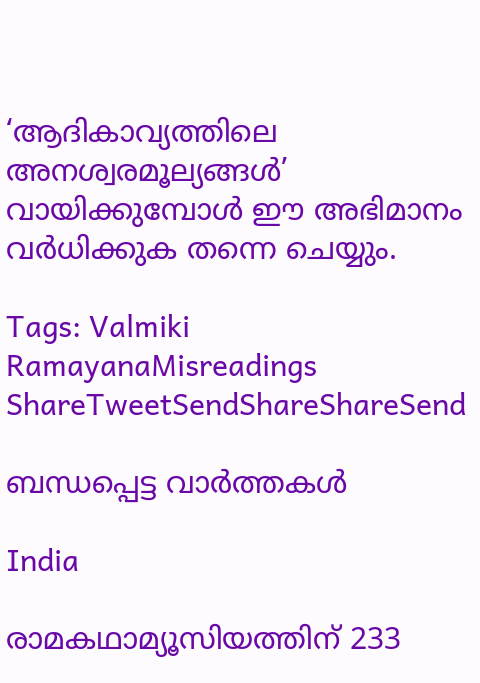‘ആദികാവ്യത്തിലെ അനശ്വരമൂല്യങ്ങള്‍’ വായിക്കുമ്പോള്‍ ഈ അഭിമാനം വര്‍ധിക്കുക തന്നെ ചെയ്യും.

Tags: Valmiki RamayanaMisreadings
ShareTweetSendShareShareSend

ബന്ധപ്പെട്ട വാര്‍ത്തകള്‍

India

രാമകഥാമ്യൂസിയത്തിന് 233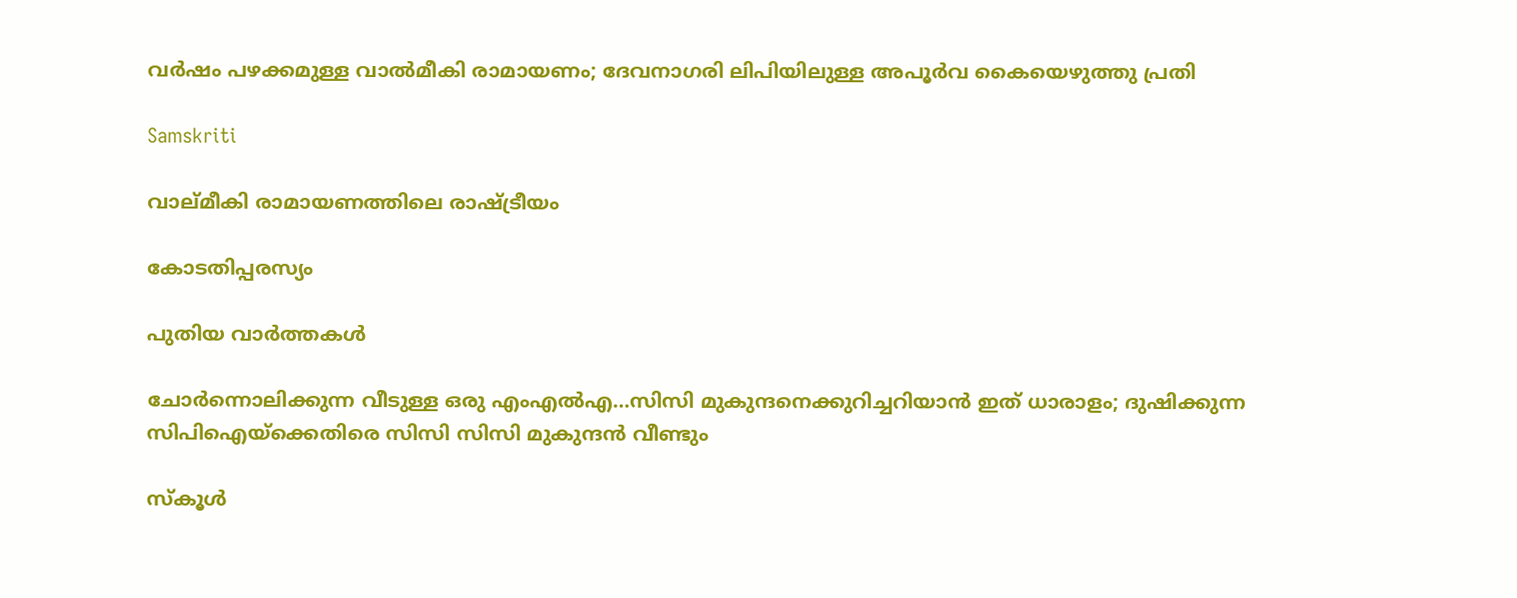വര്‍ഷം പഴക്കമുള്ള വാല്‍മീകി രാമായണം; ദേവനാഗരി ലിപിയിലുള്ള അപൂര്‍വ കൈയെഴുത്തു പ്രതി

Samskriti

വാല്മീകി രാമായണത്തിലെ രാഷ്‌ട്രീയം

കോടതിപ്പരസ്യം

പുതിയ വാര്‍ത്തകള്‍

ചോര്‍ന്നൊലിക്കുന്ന വീടുള്ള ഒരു എംഎല്‍എ…സിസി മുകുന്ദനെക്കുറിച്ചറിയാന്‍ ഇത് ധാരാളം; ദുഷിക്കുന്ന സിപിഐയ്‌ക്കെതിരെ സിസി സിസി മുകുന്ദന്‍ വീണ്ടും

സ്കൂൾ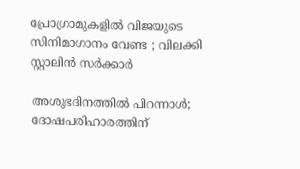പ്രോഗ്രാമുകളിൽ വിജയുടെ സിനിമാഗാനം വേണ്ട ; വിലക്കി സ്റ്റാലിൻ സർക്കാർ

അശുഭദിനത്തിൽ പിറന്നാൾ; ദോഷപരിഹാരത്തിന്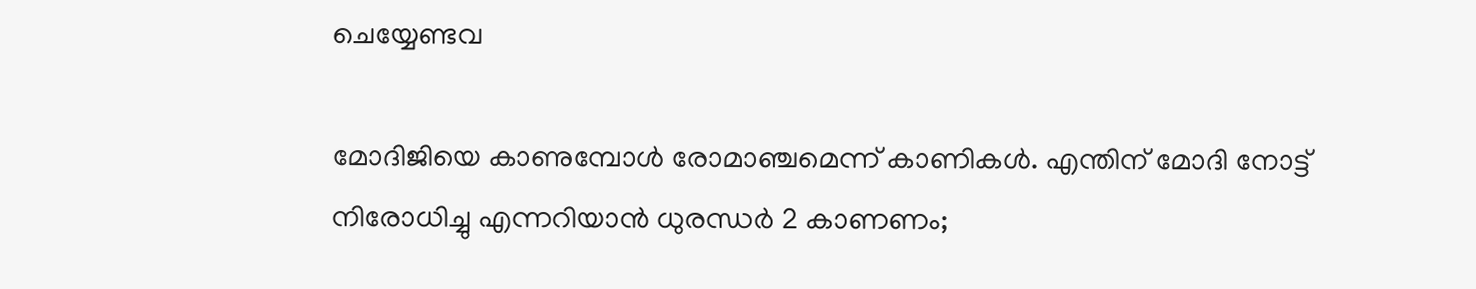ചെയ്യേണ്ടവ

മോദിജിയെ കാണുമ്പോള്‍ രോമാഞ്ചമെന്ന് കാണികള്‍. എന്തിന് മോദി നോട്ട് നിരോധിച്ചു എന്നറിയാന്‍ ധുരന്ധര്‍ 2 കാണണം;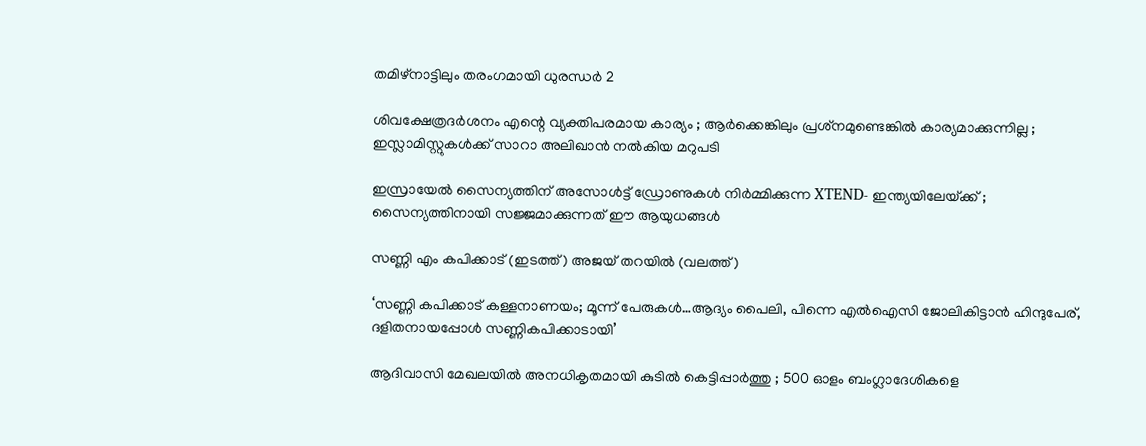തമിഴ്നാട്ടിലും തരംഗമായി ധുരന്ധര്‍ 2

ശിവക്ഷേത്രദർശനം എന്റെ വ്യക്തിപരമായ കാര്യം ; ആർക്കെങ്കിലും പ്രശ്‌നമുണ്ടെങ്കിൽ കാര്യമാക്കുന്നില്ല ; ഇസ്ലാമിസ്റ്റുകൾക്ക് സാറാ അലിഖാൻ നൽകിയ മറുപടി

ഇസ്രായേൽ സൈന്യത്തിന് അസോൾട്ട് ഡ്രോണുകൾ നിർമ്മിക്കുന്ന XTEND- ഇന്ത്യയിലേയ്‌ക്ക് ; സൈന്യത്തിനായി സജ്ജമാക്കുന്നത് ഈ ആയുധങ്ങൾ

സണ്ണി എം കപിക്കാട് (ഇടത്ത്) അജയ് തറയില്‍ (വലത്ത്)

‘സണ്ണി കപിക്കാട് കള്ളനാണയം; മൂന്ന് പേരുകള്‍…ആദ്യം പൈലി, പിന്നെ എല്‍ഐസി ജോലികിട്ടാന്‍ ഹിന്ദുപേര്, ദളിതനായപ്പോള്‍ സണ്ണികപിക്കാടായി’

ആദിവാസി മേഖലയിൽ അനധികൃതമായി കുടിൽ കെട്ടിപ്പാർത്തു ; 500 ഓളം ബംഗ്ലാദേശികളെ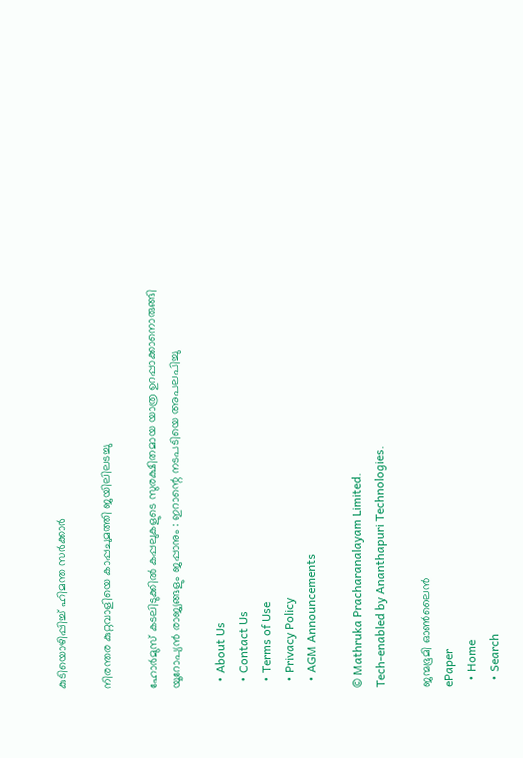കുടിയൊഴിപ്പിച്ച് ഹിമന്ത സർക്കാർ

നിരന്തര കുറ്റവാളിയെ കാപ്പചുമത്തി ജയിലിലടച്ചു

ഹോർമുസ് കടലിടുക്കിൽ കപ്പലുകളുടെ സുരക്ഷിതമായ യാത്ര ഉറപ്പാക്കാനൊരുങ്ങി യൂറോപ്യൻ രാജ്യങ്ങളും ജപ്പാനും : ഇറാന്റെ നടപടിയെ അപലപിച്ചു

  • About Us
  • Contact Us
  • Terms of Use
  • Privacy Policy
  • AGM Announcements

© Mathruka Pracharanalayam Limited.
Tech-enabled by Ananthapuri Technologies.

ജന്മഭൂമി ഓണ്‍ലൈന്‍
ePaper
  • Home
  • Search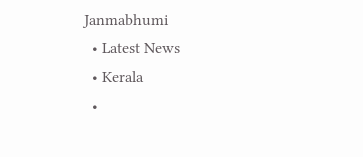Janmabhumi
  • Latest News
  • Kerala
  •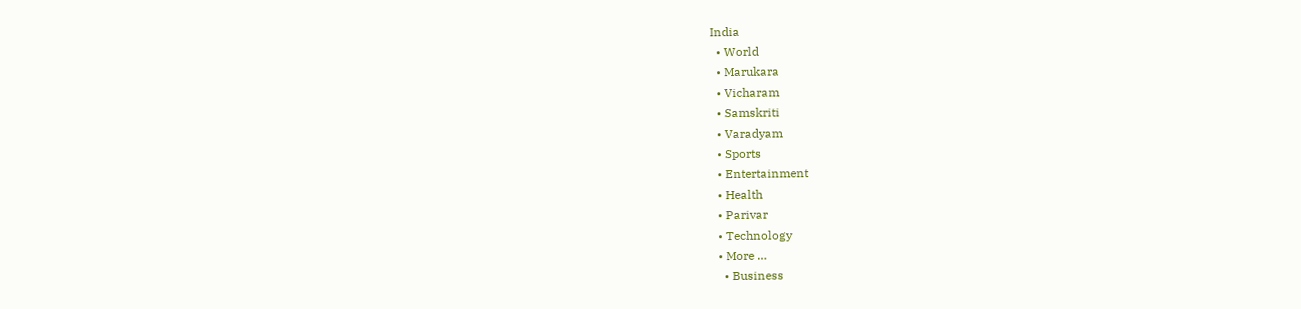India
  • World
  • Marukara
  • Vicharam
  • Samskriti
  • Varadyam
  • Sports
  • Entertainment
  • Health
  • Parivar
  • Technology
  • More …
    • Business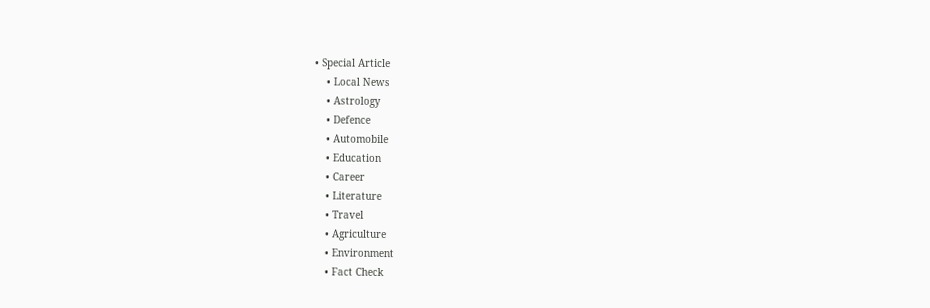• Special Article
    • Local News
    • Astrology
    • Defence
    • Automobile
    • Education
    • Career
    • Literature
    • Travel
    • Agriculture
    • Environment
    • Fact Check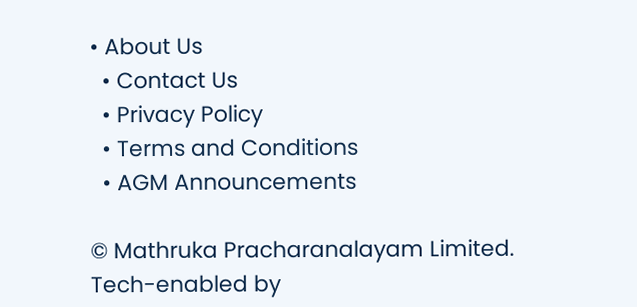• About Us
  • Contact Us
  • Privacy Policy
  • Terms and Conditions
  • AGM Announcements

© Mathruka Pracharanalayam Limited.
Tech-enabled by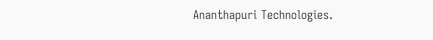Ananthapuri Technologies.